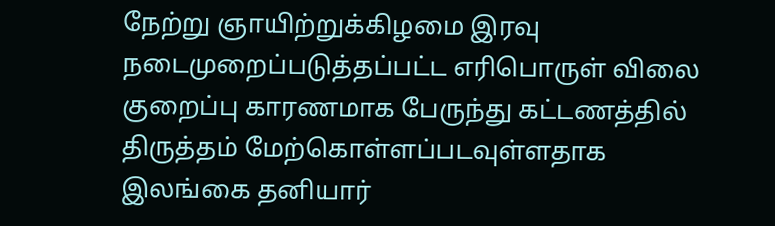நேற்று ஞாயிற்றுக்கிழமை இரவு நடைமுறைப்படுத்தப்பட்ட எரிபொருள் விலை குறைப்பு காரணமாக பேருந்து கட்டணத்தில் திருத்தம் மேற்கொள்ளப்படவுள்ளதாக இலங்கை தனியார்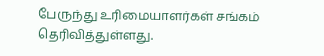பேருந்து உரிமையாளர்கள் சங்கம் தெரிவித்துள்ளது.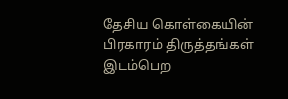தேசிய கொள்கையின் பிரகாரம் திருத்தங்கள் இடம்பெற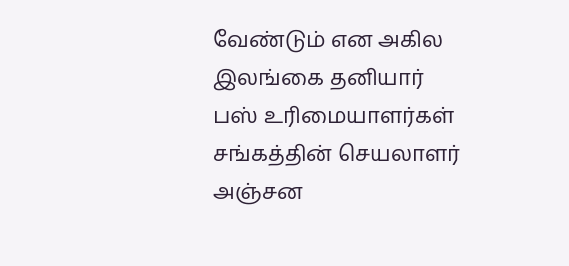வேண்டும் என அகில இலங்கை தனியார் பஸ் உரிமையாளர்கள் சங்கத்தின் செயலாளர் அஞ்சன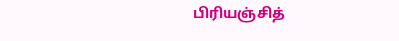பிரியஞ்சித்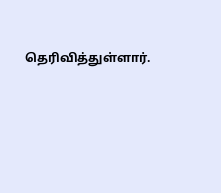தெரிவித்துள்ளார்.